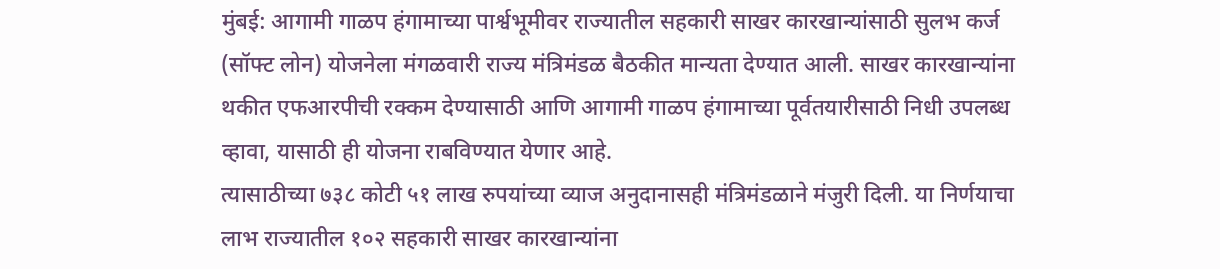मुंबई: आगामी गाळप हंगामाच्या पार्श्वभूमीवर राज्यातील सहकारी साखर कारखान्यांसाठी सुलभ कर्ज (सॉफ्ट लोन) योजनेला मंगळवारी राज्य मंत्रिमंडळ बैठकीत मान्यता देण्यात आली. साखर कारखान्यांना थकीत एफआरपीची रक्कम देण्यासाठी आणि आगामी गाळप हंगामाच्या पूर्वतयारीसाठी निधी उपलब्ध व्हावा, यासाठी ही योजना राबविण्यात येणार आहे.
त्यासाठीच्या ७३८ कोटी ५१ लाख रुपयांच्या व्याज अनुदानासही मंत्रिमंडळाने मंजुरी दिली. या निर्णयाचा लाभ राज्यातील १०२ सहकारी साखर कारखान्यांना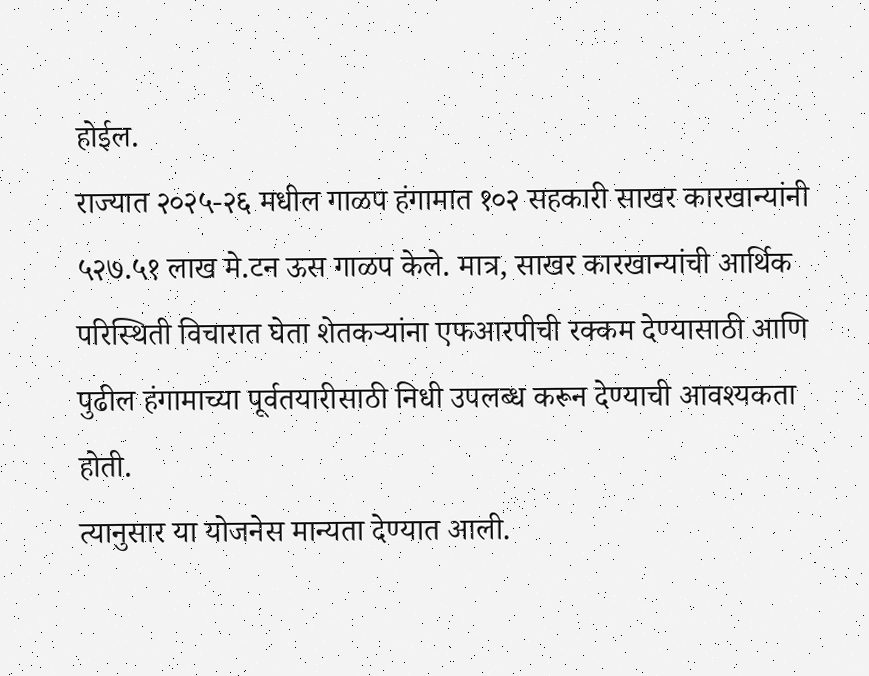होईल.
राज्यात २०२५-२६ मधील गाळप हंगामात १०२ सहकारी साखर कारखान्यांनी ५२७.५१ लाख मे.टन ऊस गाळप केले. मात्र, साखर कारखान्यांची आर्थिक परिस्थिती विचारात घेता शेतकऱ्यांना एफआरपीची रक्कम देण्यासाठी आणि पुढील हंगामाच्या पूर्वतयारीसाठी निधी उपलब्ध करून देण्याची आवश्यकता होती.
त्यानुसार या योजनेस मान्यता देण्यात आली.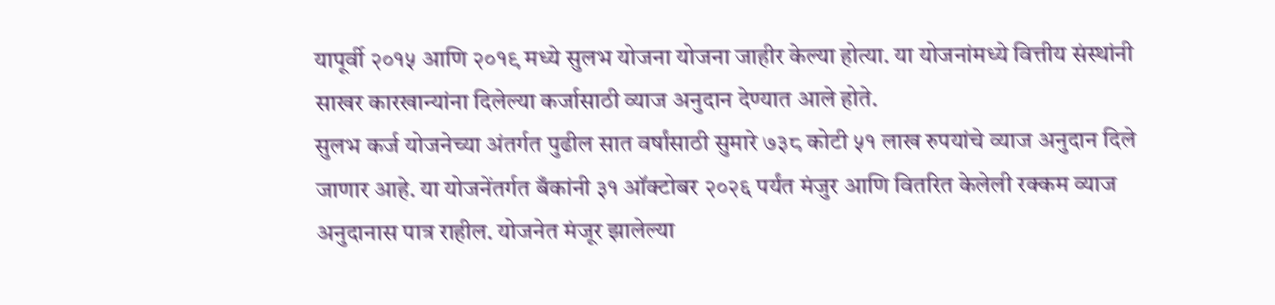यापूर्वी २०१५ आणि २०१९ मध्ये सुलभ योजना योजना जाहीर केल्या होत्या. या योजनांमध्ये वित्तीय संस्थांनी साखर कारखान्यांना दिलेल्या कर्जासाठी व्याज अनुदान देण्यात आले होते.
सुलभ कर्ज योजनेच्या अंतर्गत पुढील सात वर्षांसाठी सुमारे ७३८ कोटी ५१ लाख रुपयांचे व्याज अनुदान दिले जाणार आहे. या योजनेंतर्गत बँकांनी ३१ ऑक्टोबर २०२६ पर्यंत मंजुर आणि वितरित केलेली रक्कम व्याज अनुदानास पात्र राहील. योजनेत मंजूर झालेल्या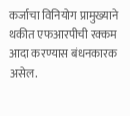कर्जाचा विनियोग प्रामुख्याने थकीत एफआरपीची रक्कम आदा करण्यास बंधनकारक असेल.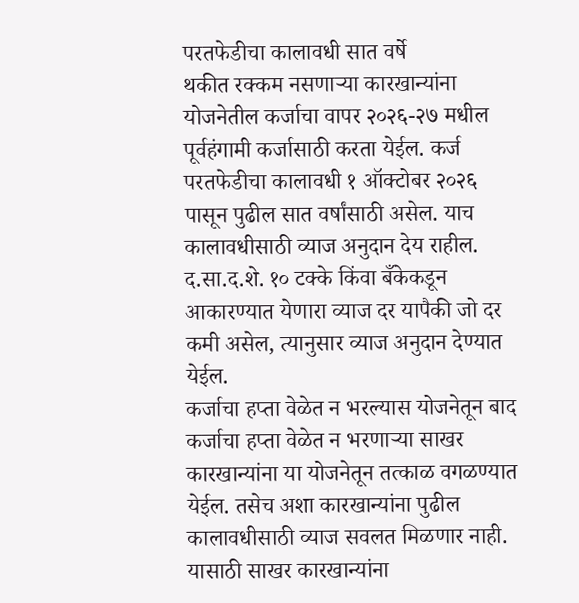परतफेडीचा कालावधी सात वर्षे
थकीत रक्कम नसणाऱ्या कारखान्यांना योजनेतील कर्जाचा वापर २०२६-२७ मधील पूर्वहंगामी कर्जासाठी करता येईल. कर्ज परतफेडीचा कालावधी १ ऑक्टोबर २०२६ पासून पुढील सात वर्षांसाठी असेल. याच कालावधीसाठी व्याज अनुदान देय राहील. द.सा.द.शे. १० टक्के किंवा बँकेकडून आकारण्यात येणारा व्याज दर यापैकी जो दर कमी असेल, त्यानुसार व्याज अनुदान देण्यात येईल.
कर्जाचा हप्ता वेळेत न भरल्यास योजनेतून बाद
कर्जाचा हप्ता वेळेत न भरणाऱ्या साखर कारखान्यांना या योजनेतून तत्काळ वगळण्यात येईल. तसेच अशा कारखान्यांना पुढील कालावधीसाठी व्याज सवलत मिळणार नाही. यासाठी साखर कारखान्यांना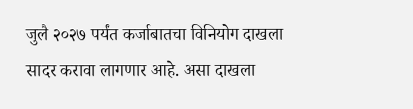जुलै २०२७ पर्यंत कर्जाबातचा विनियोग दाखला
सादर करावा लागणार आहे. असा दाखला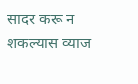सादर करू न शकल्यास व्याज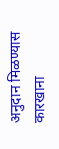अनुदान मिळण्यास कारखाना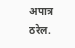अपात्र ठरेल.